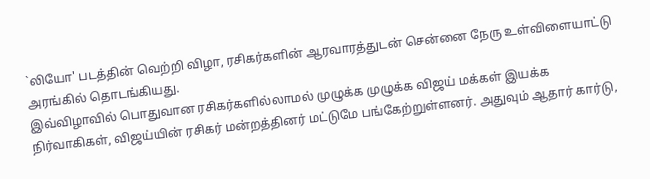`லியோ' படத்தின் வெற்றி விழா, ரசிகர்களின் ஆரவாரத்துடன் சென்னை நேரு உள்விளையாட்டு அரங்கில் தொடங்கியது.
இவ்விழாவில் பொதுவான ரசிகர்களில்லாமல் முழுக்க முழுக்க விஜய் மக்கள் இயக்க நிர்வாகிகள், விஜய்யின் ரசிகர் மன்றத்தினர் மட்டுமே பங்கேற்றுள்ளனர். அதுவும் ஆதார் கார்டு,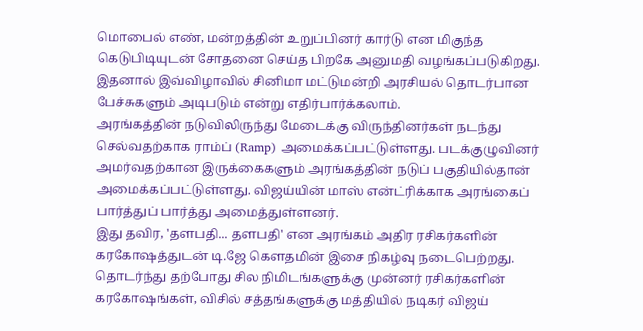மொபைல் எண், மன்றத்தின் உறுப்பினர் கார்டு என மிகுந்த கெடுபிடியுடன் சோதனை செய்த பிறகே அனுமதி வழங்கப்படுகிறது. இதனால் இவ்விழாவில் சினிமா மட்டுமன்றி அரசியல் தொடர்பான பேச்சுகளும் அடிபடும் என்று எதிர்பார்க்கலாம்.
அரங்கத்தின் நடுவிலிருந்து மேடைக்கு விருந்தினர்கள் நடந்து செல்வதற்காக ராம்ப் (Ramp) அமைக்கப்பட்டுள்ளது. படக்குழுவினர் அமர்வதற்கான இருக்கைகளும் அரங்கத்தின் நடுப் பகுதியில்தான் அமைக்கப்பட்டுள்ளது. விஜய்யின் மாஸ் என்ட்ரிக்காக அரங்கைப் பார்த்துப் பார்த்து அமைத்துள்ளனர்.
இது தவிர, 'தளபதி... தளபதி' என அரங்கம் அதிர ரசிகர்களின் கரகோஷத்துடன் டி.ஜே கௌதமின் இசை நிகழ்வு நடைபெற்றது. தொடர்ந்து தற்போது சில நிமிடங்களுக்கு முன்னர் ரசிகர்களின் கரகோஷங்கள், விசில் சத்தங்களுக்கு மத்தியில் நடிகர் விஜய்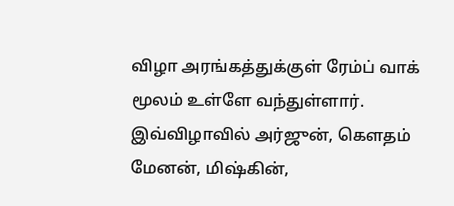விழா அரங்கத்துக்குள் ரேம்ப் வாக் மூலம் உள்ளே வந்துள்ளார்.
இவ்விழாவில் அர்ஜுன், கௌதம் மேனன், மிஷ்கின்,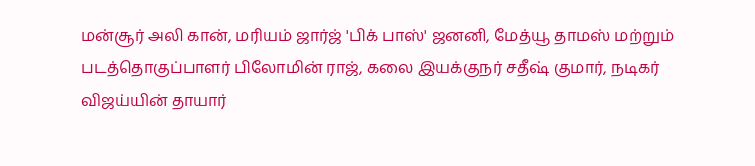மன்சூர் அலி கான், மரியம் ஜார்ஜ் 'பிக் பாஸ்' ஜனனி, மேத்யூ தாமஸ் மற்றும் படத்தொகுப்பாளர் பிலோமின் ராஜ், கலை இயக்குநர் சதீஷ் குமார், நடிகர் விஜய்யின் தாயார்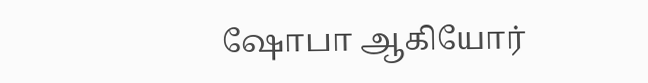ஷோபா ஆகியோர்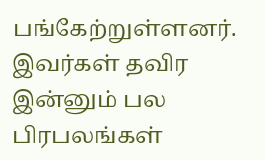பங்கேற்றுள்ளனர். இவர்கள் தவிர இன்னும் பல பிரபலங்கள்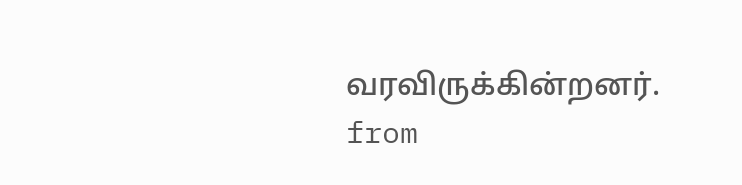வரவிருக்கின்றனர்.
from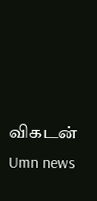விகடன்
Umn news